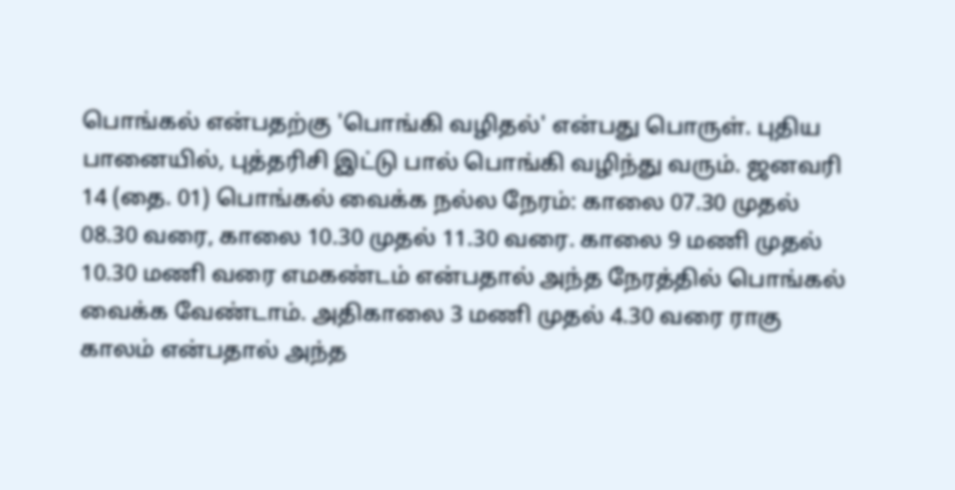பொங்கல் என்பதற்கு 'பொங்கி வழிதல்' என்பது பொருள். புதிய பானையில், புத்தரிசி இட்டு பால் பொங்கி வழிந்து வரும். ஜனவரி 14 (தை. 01) பொங்கல் வைக்க நல்ல நேரம்: காலை 07.30 முதல் 08.30 வரை, காலை 10.30 முதல் 11.30 வரை. காலை 9 மணி முதல் 10.30 மணி வரை எமகண்டம் என்பதால் அந்த நேரத்தில் பொங்கல் வைக்க வேண்டாம். அதிகாலை 3 மணி முதல் 4.30 வரை ராகு காலம் என்பதால் அந்த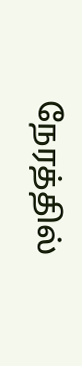நேரத்தில்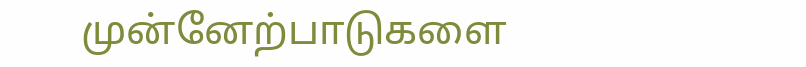முன்னேற்பாடுகளை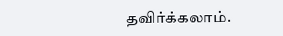தவிர்க்கலாம்.